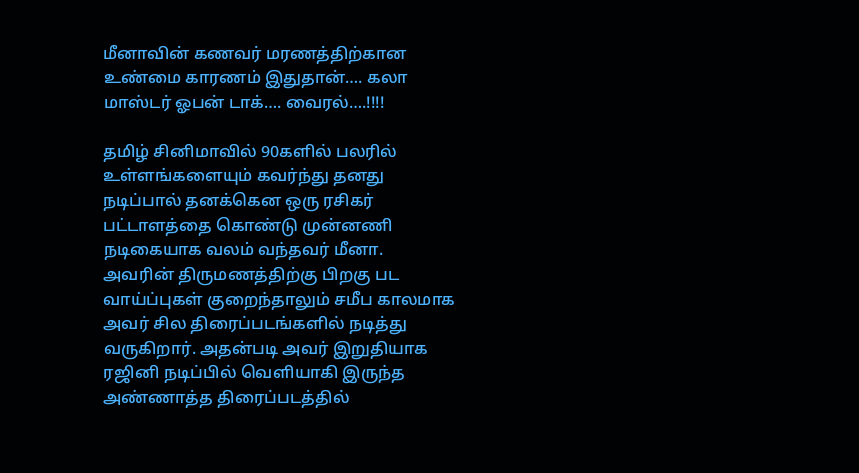மீனாவின் கணவர் மரணத்திற்கான உண்மை காரணம் இதுதான்…. கலா மாஸ்டர் ஓபன் டாக்…. வைரல்….!!!!

தமிழ் சினிமாவில் 90களில் பலரில் உள்ளங்களையும் கவர்ந்து தனது நடிப்பால் தனக்கென ஒரு ரசிகர் பட்டாளத்தை கொண்டு முன்னணி நடிகையாக வலம் வந்தவர் மீனா. அவரின் திருமணத்திற்கு பிறகு பட வாய்ப்புகள் குறைந்தாலும் சமீப காலமாக அவர் சில திரைப்படங்களில் நடித்து வருகிறார். அதன்படி அவர் இறுதியாக ரஜினி நடிப்பில் வெளியாகி இருந்த அண்ணாத்த திரைப்படத்தில்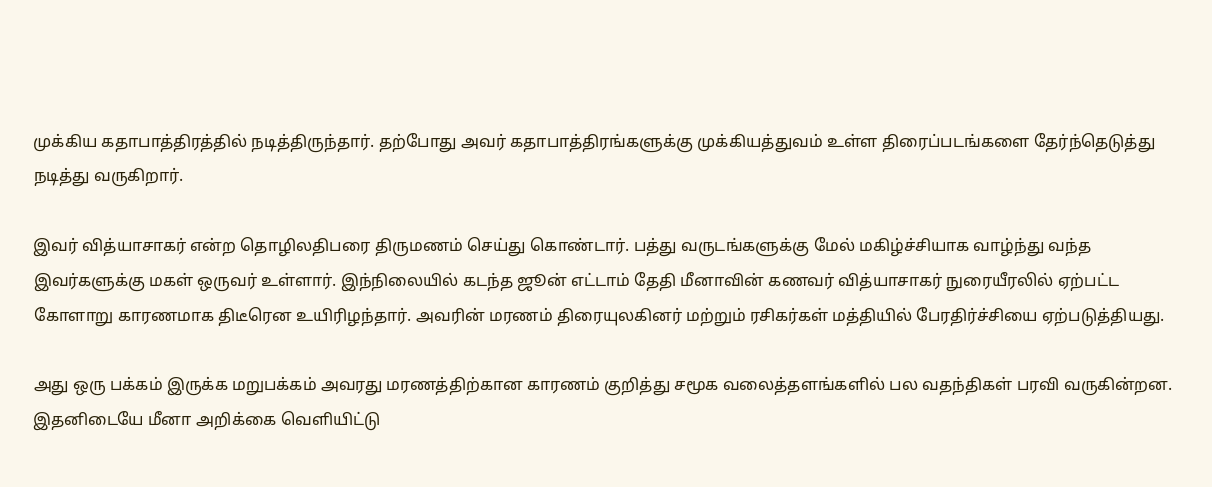முக்கிய கதாபாத்திரத்தில் நடித்திருந்தார். தற்போது அவர் கதாபாத்திரங்களுக்கு முக்கியத்துவம் உள்ள திரைப்படங்களை தேர்ந்தெடுத்து நடித்து வருகிறார்.

இவர் வித்யாசாகர் என்ற தொழிலதிபரை திருமணம் செய்து கொண்டார். பத்து வருடங்களுக்கு மேல் மகிழ்ச்சியாக வாழ்ந்து வந்த இவர்களுக்கு மகள் ஒருவர் உள்ளார். இந்நிலையில் கடந்த ஜூன் எட்டாம் தேதி மீனாவின் கணவர் வித்யாசாகர் நுரையீரலில் ஏற்பட்ட கோளாறு காரணமாக திடீரென உயிரிழந்தார். அவரின் மரணம் திரையுலகினர் மற்றும் ரசிகர்கள் மத்தியில் பேரதிர்ச்சியை ஏற்படுத்தியது.

அது ஒரு பக்கம் இருக்க மறுபக்கம் அவரது மரணத்திற்கான காரணம் குறித்து சமூக வலைத்தளங்களில் பல வதந்திகள் பரவி வருகின்றன. இதனிடையே மீனா அறிக்கை வெளியிட்டு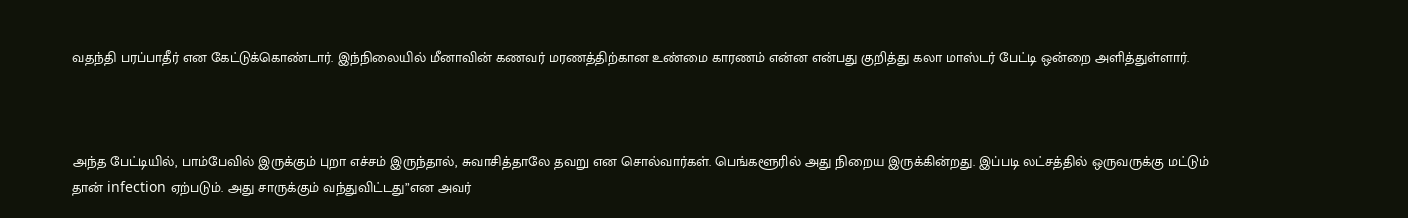வதந்தி பரப்பாதீர் என கேட்டுக்கொண்டார். இந்நிலையில் மீனாவின் கணவர் மரணத்திற்கான உண்மை காரணம் என்ன என்பது குறித்து கலா மாஸ்டர் பேட்டி ஒன்றை அளித்துள்ளார்.



அந்த பேட்டியில், பாம்பேவில் இருக்கும் புறா எச்சம் இருந்தால், சுவாசித்தாலே தவறு என சொல்வார்கள். பெங்களூரில் அது நிறைய இருக்கின்றது. இப்படி லட்சத்தில் ஒருவருக்கு மட்டும் தான் infection ஏற்படும். அது சாருக்கும் வந்துவிட்டது”என அவர்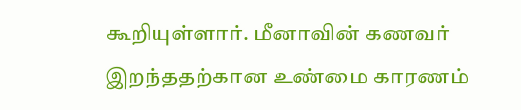கூறியுள்ளார். மீனாவின் கணவர் இறந்ததற்கான உண்மை காரணம்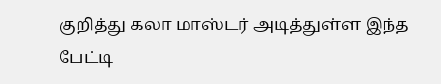குறித்து கலா மாஸ்டர் அடித்துள்ள இந்த பேட்டி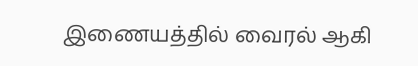இணையத்தில் வைரல் ஆகி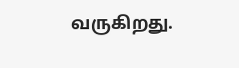வருகிறது.